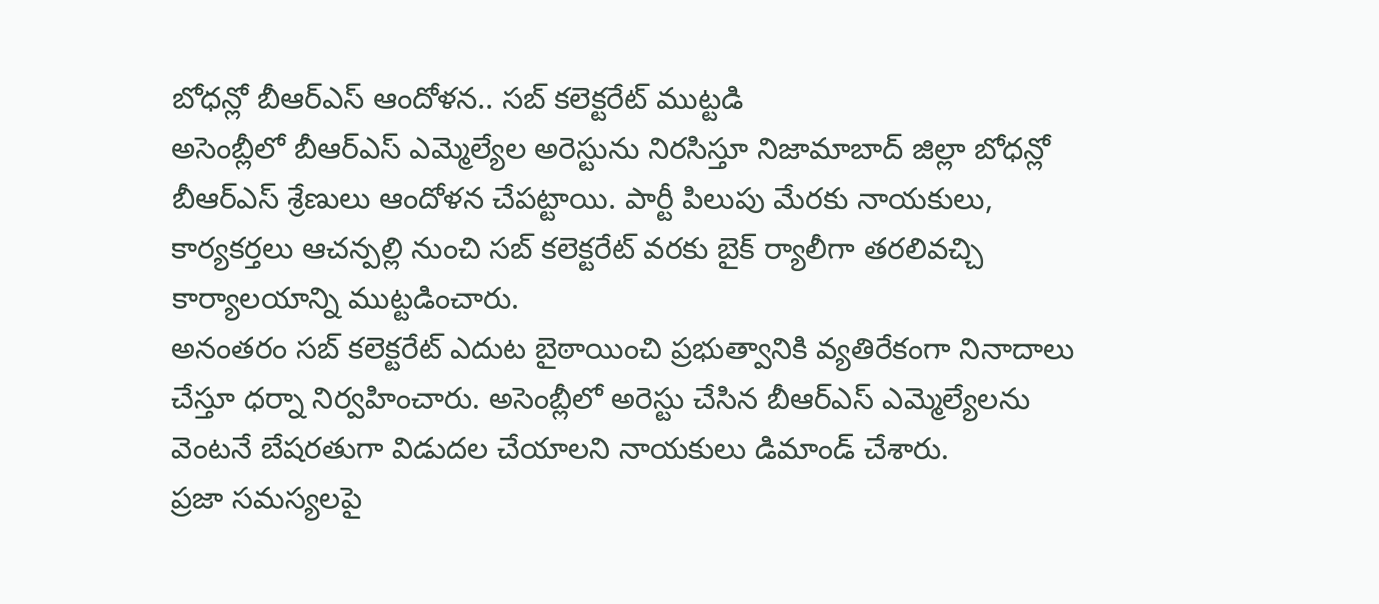బోధన్లో బీఆర్ఎస్ ఆందోళన.. సబ్ కలెక్టరేట్ ముట్టడి
అసెంబ్లీలో బీఆర్ఎస్ ఎమ్మెల్యేల అరెస్టును నిరసిస్తూ నిజామాబాద్ జిల్లా బోధన్లో బీఆర్ఎస్ శ్రేణులు ఆందోళన చేపట్టాయి. పార్టీ పిలుపు మేరకు నాయకులు, కార్యకర్తలు ఆచన్పల్లి నుంచి సబ్ కలెక్టరేట్ వరకు బైక్ ర్యాలీగా తరలివచ్చి కార్యాలయాన్ని ముట్టడించారు.
అనంతరం సబ్ కలెక్టరేట్ ఎదుట బైఠాయించి ప్రభుత్వానికి వ్యతిరేకంగా నినాదాలు చేస్తూ ధర్నా నిర్వహించారు. అసెంబ్లీలో అరెస్టు చేసిన బీఆర్ఎస్ ఎమ్మెల్యేలను వెంటనే బేషరతుగా విడుదల చేయాలని నాయకులు డిమాండ్ చేశారు.
ప్రజా సమస్యలపై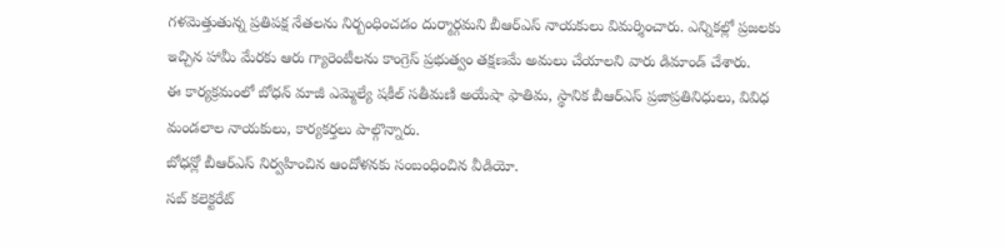గళమెత్తుతున్న ప్రతిపక్ష నేతలను నిర్బంధించడం దుర్మార్గమని బీఆర్ఎస్ నాయకులు విమర్శించారు. ఎన్నికల్లో ప్రజలకు ఇచ్చిన హామీ మేరకు ఆరు గ్యారెంటీలను కాంగ్రెస్ ప్రభుత్వం తక్షణమే అమలు చేయాలని వారు డిమాండ్ చేశారు.
ఈ కార్యక్రమంలో బోధన్ మాజీ ఎమ్మెల్యే షకీల్ సతీమణి అయేషా ఫాతిమ, స్థానిక బీఆర్ఎస్ ప్రజాప్రతినిధులు, వివిధ మండలాల నాయకులు, కార్యకర్తలు పాల్గొన్నారు.
బోధన్లో బీఆర్ఎస్ నిర్వహించిన ఆందోళనకు సంబంధించిన వీడియో.
సబ్ కలెక్టరేట్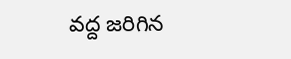వద్ద జరిగిన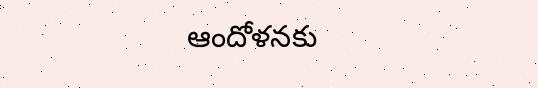ఆందోళనకు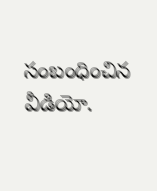సంబంధించిన వీడియో.